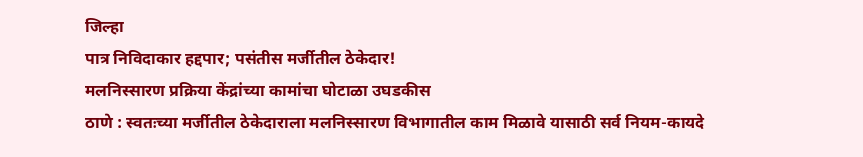जिल्हा
पात्र निविदाकार हद्दपार; पसंतीस मर्जीतील ठेकेदार!
मलनिस्सारण प्रक्रिया केंद्रांच्या कामांचा घोटाळा उघडकीस
ठाणे : स्वतःच्या मर्जीतील ठेकेदाराला मलनिस्सारण विभागातील काम मिळावे यासाठी सर्व नियम-कायदे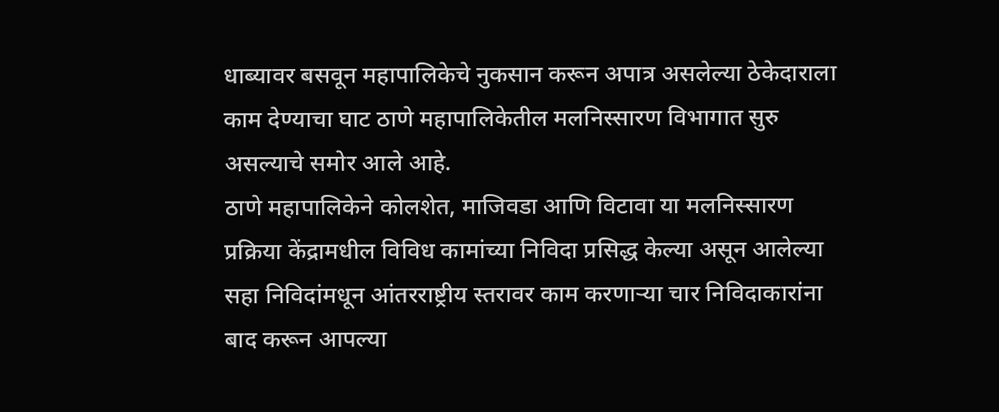धाब्यावर बसवून महापालिकेचे नुकसान करून अपात्र असलेल्या ठेकेदाराला काम देण्याचा घाट ठाणे महापालिकेतील मलनिस्सारण विभागात सुरु असल्याचे समोर आले आहे.
ठाणे महापालिकेने कोलशेत, माजिवडा आणि विटावा या मलनिस्सारण प्रक्रिया केंद्रामधील विविध कामांच्या निविदा प्रसिद्ध केल्या असून आलेल्या सहा निविदांमधून आंतरराष्ट्रीय स्तरावर काम करणाऱ्या चार निविदाकारांना बाद करून आपल्या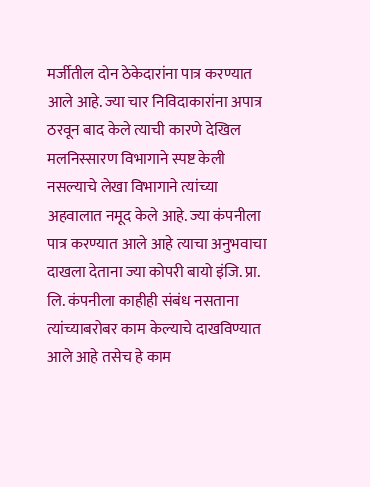मर्जीतील दोन ठेकेदारांना पात्र करण्यात आले आहे. ज्या चार निविदाकारांना अपात्र ठरवून बाद केले त्याची कारणे देखिल मलनिस्सारण विभागाने स्पष्ट केली नसल्याचे लेखा विभागाने त्यांच्या अहवालात नमूद केले आहे. ज्या कंपनीला पात्र करण्यात आले आहे त्याचा अनुभवाचा दाखला देताना ज्या कोपरी बायो इंजि. प्रा. लि. कंपनीला काहीही संबंध नसताना त्यांच्याबरोबर काम केल्याचे दाखविण्यात आले आहे तसेच हे काम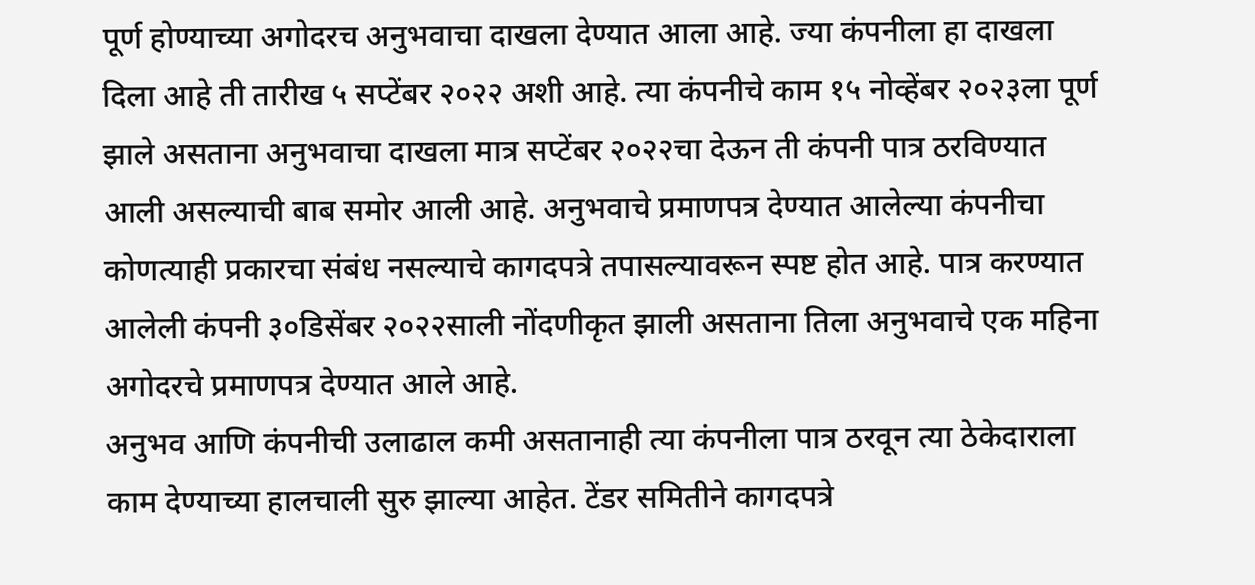पूर्ण होण्याच्या अगोदरच अनुभवाचा दाखला देण्यात आला आहे. ज्या कंपनीला हा दाखला दिला आहे ती तारीख ५ सप्टेंबर २०२२ अशी आहे. त्या कंपनीचे काम १५ नोव्हेंबर २०२३ला पूर्ण झाले असताना अनुभवाचा दाखला मात्र सप्टेंबर २०२२चा देऊन ती कंपनी पात्र ठरविण्यात आली असल्याची बाब समोर आली आहे. अनुभवाचे प्रमाणपत्र देण्यात आलेल्या कंपनीचा कोणत्याही प्रकारचा संबंध नसल्याचे कागदपत्रे तपासल्यावरून स्पष्ट होत आहे. पात्र करण्यात आलेली कंपनी ३०डिसेंबर २०२२साली नोंदणीकृत झाली असताना तिला अनुभवाचे एक महिना अगोदरचे प्रमाणपत्र देण्यात आले आहे.
अनुभव आणि कंपनीची उलाढाल कमी असतानाही त्या कंपनीला पात्र ठरवून त्या ठेकेदाराला काम देण्याच्या हालचाली सुरु झाल्या आहेत. टेंडर समितीने कागदपत्रे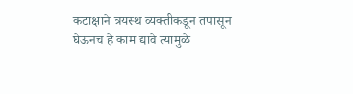कटाक्षाने त्रयस्थ व्यक्तीकडून तपासून घेऊनच हे काम द्यावे त्यामुळे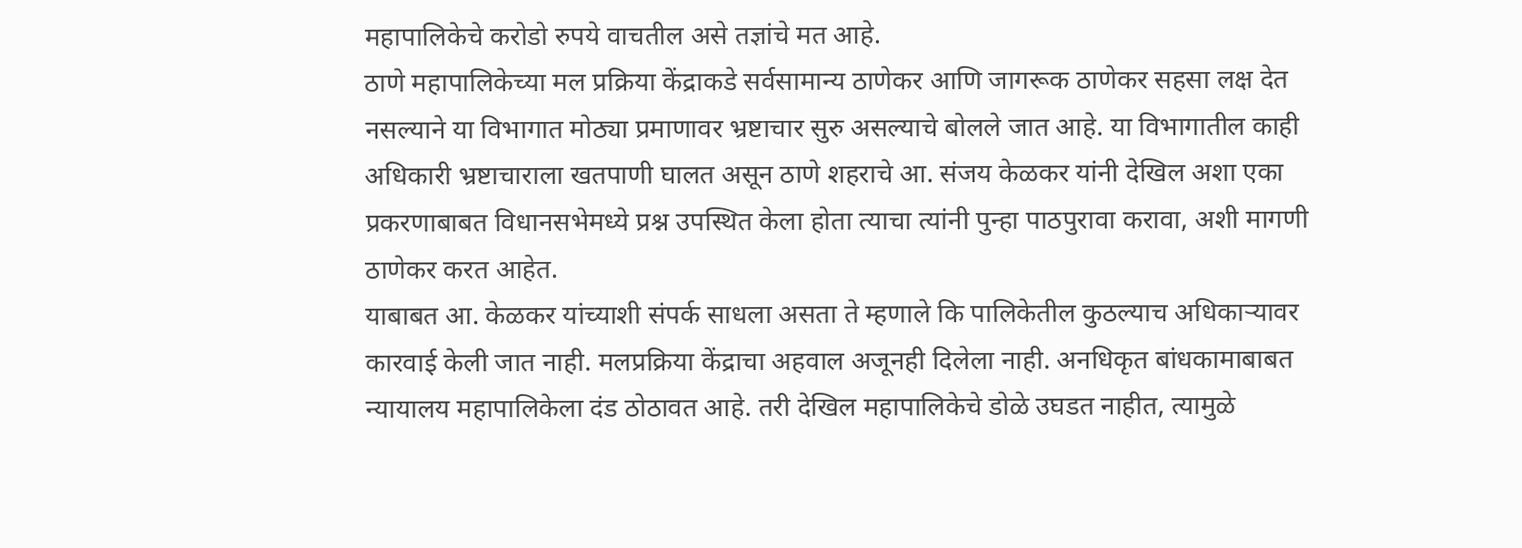महापालिकेचे करोडो रुपये वाचतील असे तज्ञांचे मत आहे.
ठाणे महापालिकेच्या मल प्रक्रिया केंद्राकडे सर्वसामान्य ठाणेकर आणि जागरूक ठाणेकर सहसा लक्ष देत नसल्याने या विभागात मोठ्या प्रमाणावर भ्रष्टाचार सुरु असल्याचे बोलले जात आहे. या विभागातील काही अधिकारी भ्रष्टाचाराला खतपाणी घालत असून ठाणे शहराचे आ. संजय केळकर यांनी देखिल अशा एका प्रकरणाबाबत विधानसभेमध्ये प्रश्न उपस्थित केला होता त्याचा त्यांनी पुन्हा पाठपुरावा करावा, अशी मागणी ठाणेकर करत आहेत.
याबाबत आ. केळकर यांच्याशी संपर्क साधला असता ते म्हणाले कि पालिकेतील कुठल्याच अधिकाऱ्यावर कारवाई केली जात नाही. मलप्रक्रिया केंद्राचा अहवाल अजूनही दिलेला नाही. अनधिकृत बांधकामाबाबत न्यायालय महापालिकेला दंड ठोठावत आहे. तरी देखिल महापालिकेचे डोळे उघडत नाहीत, त्यामुळे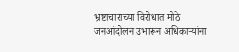भ्रष्टाचाराच्या विरोधात मोठे जनआंदोलन उभारून अधिकाऱ्यांना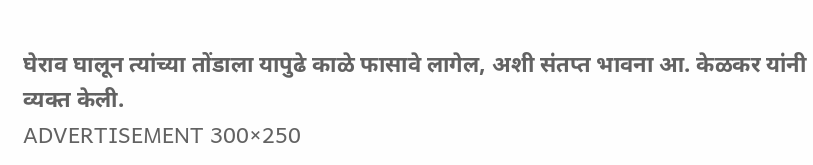घेराव घालून त्यांच्या तोंडाला यापुढे काळे फासावे लागेल, अशी संतप्त भावना आ. केळकर यांनी व्यक्त केली.
ADVERTISEMENT 300×250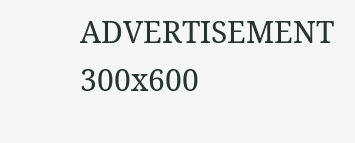ADVERTISEMENT 300x600